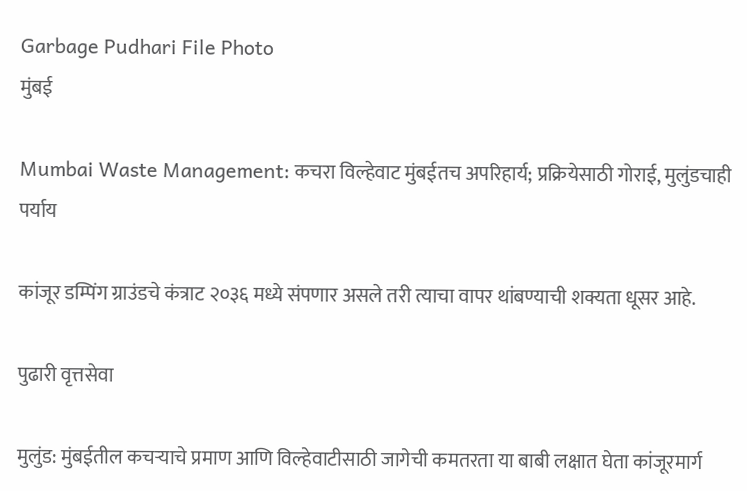Garbage Pudhari File Photo
मुंबई

Mumbai Waste Management: कचरा विल्हेवाट मुंबईतच अपरिहार्य; प्रक्रियेसाठी गोराई, मुलुंडचाही पर्याय

कांजूर डम्पिंग ग्राउंडचे कंत्राट २०३६ मध्ये संपणार असले तरी त्याचा वापर थांबण्याची शक्यता धूसर आहे.

पुढारी वृत्तसेवा

मुलुंड: मुंबईतील कचऱ्याचे प्रमाण आणि विल्हेवाटीसाठी जागेची कमतरता या बाबी लक्षात घेता कांजूरमार्ग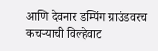आणि देवनार डम्पिंग ग्राउंडवरच कचऱ्याची विल्हेवाट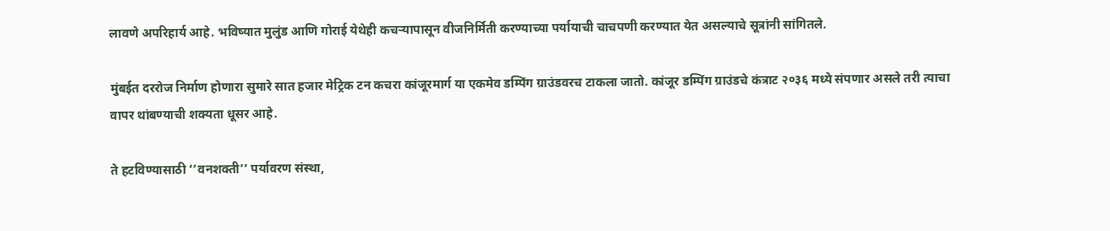लावणे अपरिहार्य आहे. भविष्यात मुलुंड आणि गोराई येथेही कचऱ्यापासून वीजनिर्मिती करण्याच्या पर्यायाची चाचपणी करण्यात येत असल्याचे सूत्रांनी सांगितले.

मुंबईत दररोज निर्माण होणारा सुमारे सात हजार मेट्रिक टन कचरा कांजूरमार्ग या एकमेव डम्पिंग ग्राउंडवरच टाकला जातो. कांजूर डम्पिंग ग्राउंडचे कंत्राट २०३६ मध्ये संपणार असले तरी त्याचा वापर थांबण्याची शक्यता धूसर आहे.

ते हटविण्यासाठी ‘’वनशक्ती’’ पर्यावरण संस्था,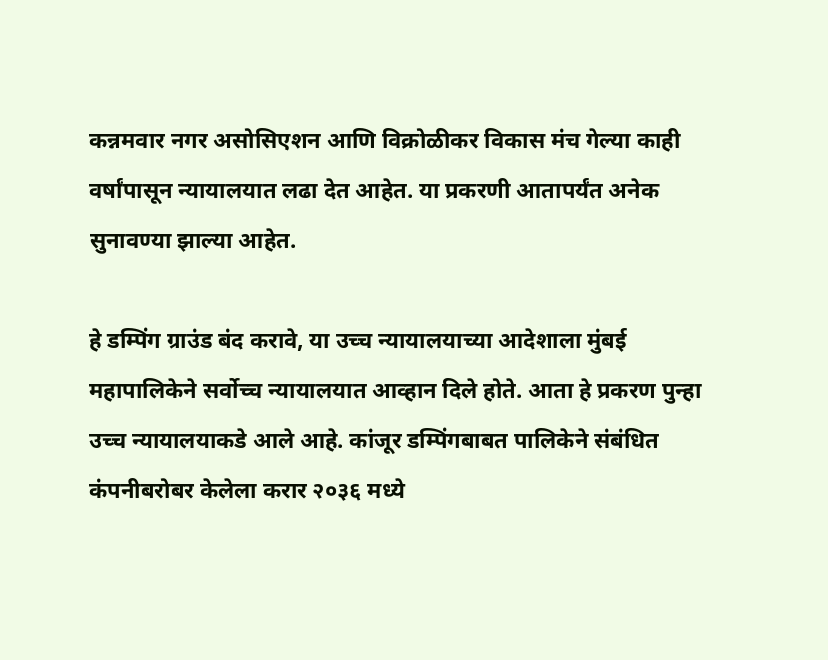कन्नमवार नगर असोसिएशन आणि विक्रोळीकर विकास मंच गेल्या काही वर्षांपासून न्यायालयात लढा देत आहेत. या प्रकरणी आतापर्यंत अनेक सुनावण्या झाल्या आहेत.

हे डम्पिंग ग्राउंड बंद करावे, या उच्च न्यायालयाच्या आदेशाला मुंबई महापालिकेने सर्वोच्च न्यायालयात आव्हान दिले होते. आता हे प्रकरण पुन्हा उच्च न्यायालयाकडे आले आहे. कांजूर डम्पिंगबाबत पालिकेने संबंधित कंपनीबरोबर केलेला करार २०३६ मध्ये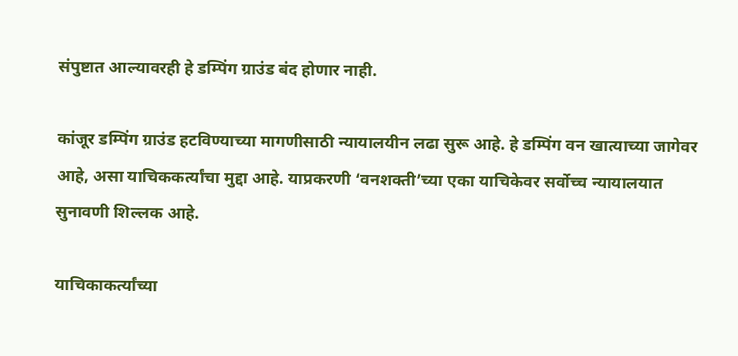संपुष्टात आल्यावरही हे डम्पिंग ग्राउंड बंद होणार नाही.

कांजूर डम्पिंग ग्राउंड हटविण्याच्या मागणीसाठी न्यायालयीन लढा सुरू आहे. हे डम्पिंग वन खात्याच्या जागेवर आहे, असा याचिककर्त्यांचा मुद्दा आहे. याप्रकरणी ‘वनशक्ती’च्या एका याचिकेवर सर्वोच्च न्यायालयात सुनावणी शिल्लक आहे.

याचिकाकर्त्यांच्या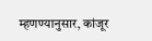म्हणण्यानुसार, कांजूर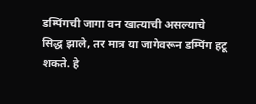डम्पिंगची जागा वन खात्याची असल्याचे सिद्ध झाले, तर मात्र या जागेवरून डम्पिंग हटू शकते. हे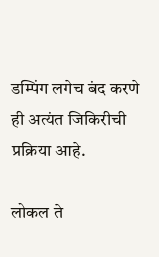डम्पिंग लगेच बंद करणे ही अत्यंत जिकिरीची प्रक्रिया आहे.

लोकल ते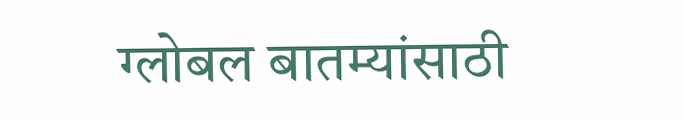ग्लोबल बातम्यांसाठी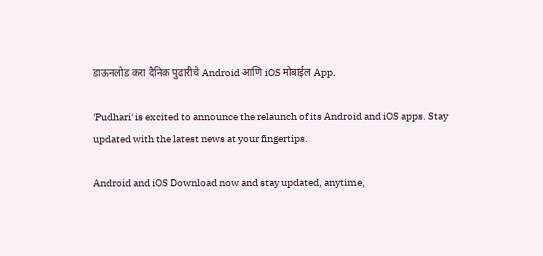डाऊनलोड करा दैनिक पुढारीचे Android आणि iOS मोबाईल App.

'Pudhari' is excited to announce the relaunch of its Android and iOS apps. Stay updated with the latest news at your fingertips.

Android and iOS Download now and stay updated, anytime,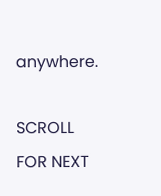anywhere.

SCROLL FOR NEXT